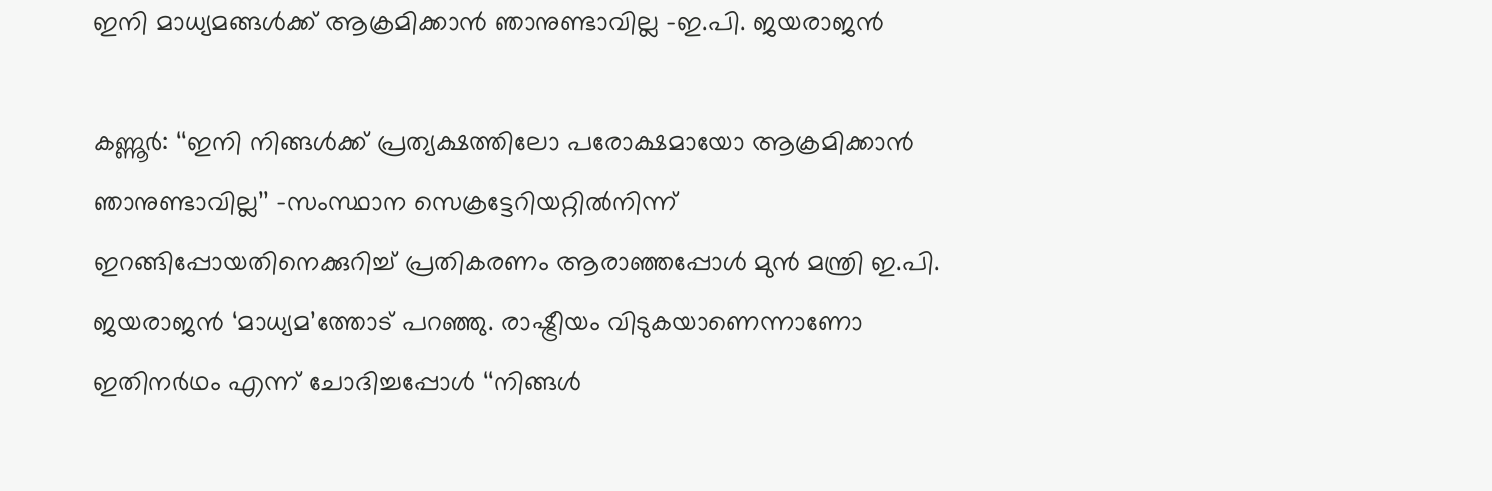ഇനി മാധ്യമങ്ങള്‍ക്ക് ആക്രമിക്കാന്‍ ഞാനുണ്ടാവില്ല –ഇ.പി. ജയരാജന്‍

കണ്ണൂര്‍: ‘‘ഇനി നിങ്ങള്‍ക്ക് പ്രത്യക്ഷത്തിലോ പരോക്ഷമായോ ആക്രമിക്കാന്‍ ഞാനുണ്ടാവില്ല’’ -സംസ്ഥാന സെക്രട്ടേറിയറ്റില്‍നിന്ന് ഇറങ്ങിപ്പോയതിനെക്കുറിച്ച് പ്രതികരണം ആരാഞ്ഞപ്പോള്‍ മുന്‍ മന്ത്രി ഇ.പി. ജയരാജന്‍ ‘മാധ്യമ’ത്തോട് പറഞ്ഞു. രാഷ്ട്രീയം വിടുകയാണെന്നാണോ ഇതിനര്‍ഥം എന്ന് ചോദിച്ചപ്പോള്‍ ‘‘നിങ്ങള്‍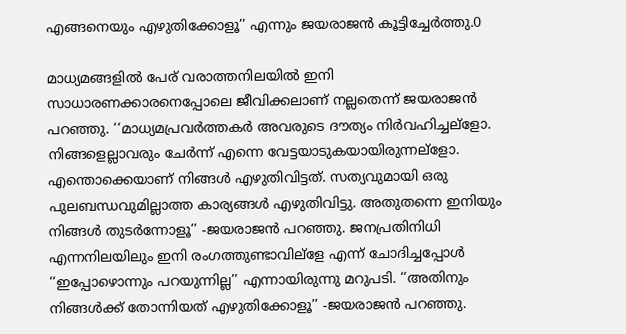എങ്ങനെയും എഴുതിക്കോളൂ’’ എന്നും ജയരാജന്‍ കൂട്ടിച്ചേര്‍ത്തു.0

മാധ്യമങ്ങളില്‍ പേര് വരാത്തനിലയില്‍ ഇനി സാധാരണക്കാരനെപ്പോലെ ജീവിക്കലാണ് നല്ലതെന്ന് ജയരാജന്‍ പറഞ്ഞു. ‘‘മാധ്യമപ്രവര്‍ത്തകര്‍ അവരുടെ ദൗത്യം നിര്‍വഹിച്ചല്ളോ. നിങ്ങളെല്ലാവരും ചേര്‍ന്ന് എന്നെ വേട്ടയാടുകയായിരുന്നല്ളോ. എന്തൊക്കെയാണ് നിങ്ങള്‍ എഴുതിവിട്ടത്. സത്യവുമായി ഒരു പുലബന്ധവുമില്ലാത്ത കാര്യങ്ങള്‍ എഴുതിവിട്ടു. അതുതന്നെ ഇനിയും നിങ്ങള്‍ തുടര്‍ന്നോളൂ’’ -ജയരാജന്‍ പറഞ്ഞു. ജനപ്രതിനിധി എന്നനിലയിലും ഇനി രംഗത്തുണ്ടാവില്ളേ എന്ന് ചോദിച്ചപ്പോള്‍ ‘‘ഇപ്പോഴൊന്നും പറയുന്നില്ല’’ എന്നായിരുന്നു മറുപടി. ‘‘അതിനും നിങ്ങള്‍ക്ക് തോന്നിയത് എഴുതിക്കോളൂ’’ -ജയരാജന്‍ പറഞ്ഞു.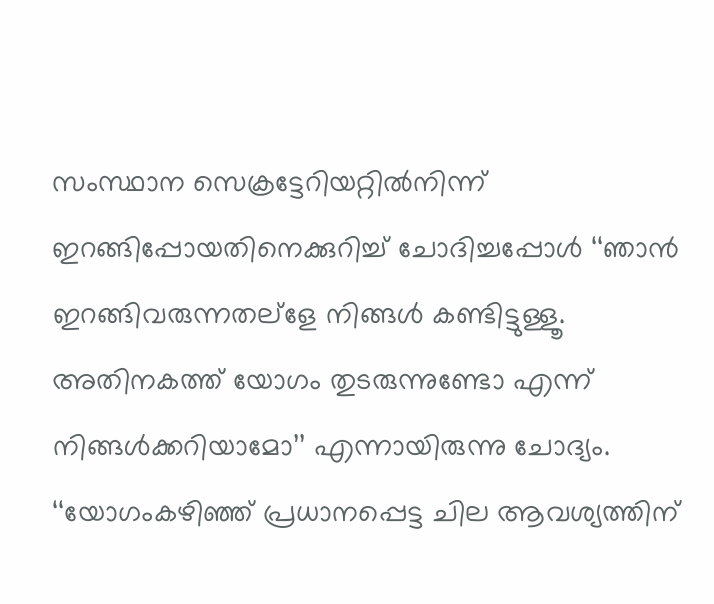സംസ്ഥാന സെക്രട്ടേറിയറ്റില്‍നിന്ന് ഇറങ്ങിപ്പോയതിനെക്കുറിച്ച് ചോദിച്ചപ്പോള്‍ ‘‘ഞാന്‍ ഇറങ്ങിവരുന്നതല്ളേ നിങ്ങള്‍ കണ്ടിട്ടുള്ളൂ. അതിനകത്ത് യോഗം തുടരുന്നുണ്ടോ എന്ന് നിങ്ങള്‍ക്കറിയാമോ’’ എന്നായിരുന്നു ചോദ്യം. ‘‘യോഗംകഴിഞ്ഞ് പ്രധാനപ്പെട്ട ചില ആവശ്യത്തിന്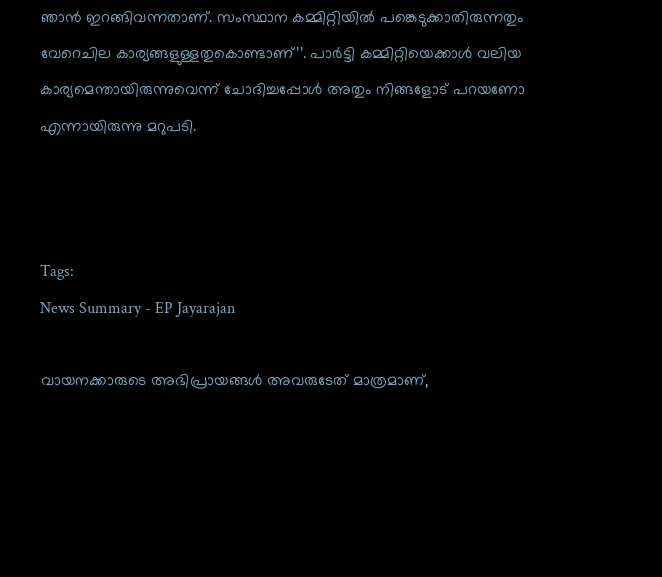ഞാന്‍ ഇറങ്ങിവന്നതാണ്. സംസ്ഥാന കമ്മിറ്റിയില്‍ പങ്കെടുക്കാതിരുന്നതും വേറെചില കാര്യങ്ങളുള്ളതുകൊണ്ടാണ്’’. പാര്‍ട്ടി കമ്മിറ്റിയെക്കാള്‍ വലിയ കാര്യമെന്തായിരുന്നുവെന്ന് ചോദിച്ചപ്പോള്‍ അതും നിങ്ങളോട് പറയണോ എന്നായിരുന്നു മറുപടി.



Tags:
News Summary - EP Jayarajan

വായനക്കാരുടെ അഭിപ്രായങ്ങള്‍ അവരുടേത് മാത്രമാണ്,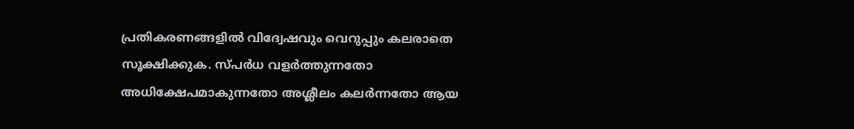പ്രതികരണങ്ങളിൽ വിദ്വേഷവും വെറുപ്പും കലരാതെ സൂക്ഷിക്കുക. സ്പർധ വളർത്തുന്നതോ അധിക്ഷേപമാകുന്നതോ അശ്ലീലം കലർന്നതോ ആയ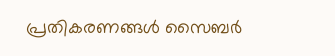പ്രതികരണങ്ങൾ സൈബർ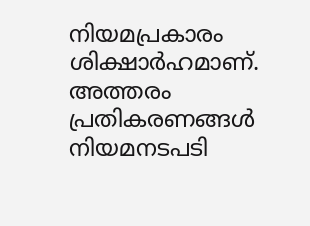നിയമപ്രകാരം ശിക്ഷാർഹമാണ്. അത്തരം പ്രതികരണങ്ങൾ നിയമനടപടി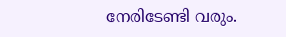നേരിടേണ്ടി വരും.